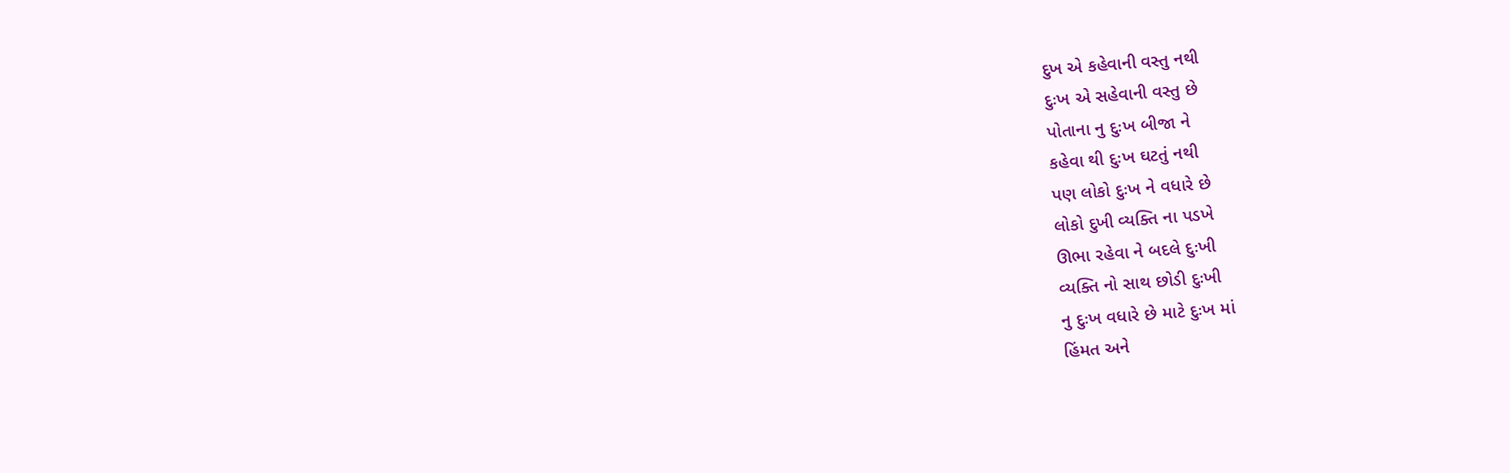દુખ એ કહેવાની વસ્તુ નથી
દુઃખ એ સહેવાની વસ્તુ છે
પોતાના નુ દુઃખ બીજા ને
કહેવા થી દુઃખ ઘટતું નથી
પણ લોકો દુઃખ ને વધારે છે
લોકો દુખી વ્યક્તિ ના પડખે
ઊભા રહેવા ને બદલે દુઃખી
વ્યક્તિ નો સાથ છોડી દુઃખી
નુ દુઃખ વધારે છે માટે દુઃખ માં
હિંમત અને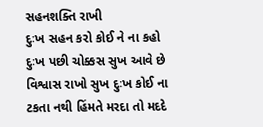સહનશક્તિ રાખી
દુઃખ સહન કરો કોઈ ને ના કહો
દુઃખ પછી ચોક્કસ સુખ આવે છે
વિશ્વાસ રાખો સુખ દુઃખ કોઈ ના
ટકતા નથી હિંમતે મરદા તો મદદે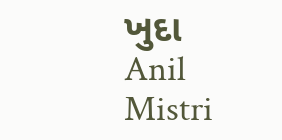ખુદા
Anil Mistri